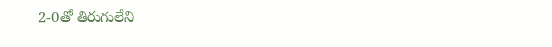2-0తో తిరుగులేని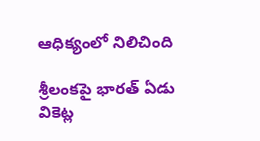ఆధిక్యంలో నిలిచింది

శ్రీలంకపై భారత్ ఏడు వికెట్ల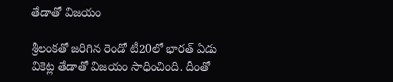తేడాతో విజయం

శ్రీలంకతో జరిగిన రెండో టీ20లో భారత్ ఏడు వికెట్ల తేడాతో విజయం సాధించింది. దీంతో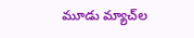మూడు మ్యాచ్‌ల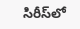సిరీస్‌లో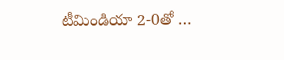టీమిండియా 2-0తో …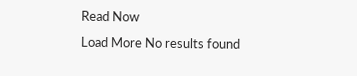Read Now
Load More No results found